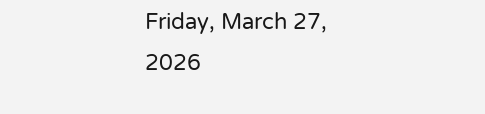Friday, March 27, 2026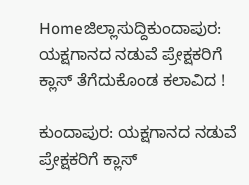Homeಜಿಲ್ಲಾಸುದ್ದಿಕುಂದಾಪುರ: ಯಕ್ಷಗಾನದ ನಡುವೆ ಪ್ರೇಕ್ಷಕರಿಗೆ ಕ್ಲಾಸ್ ತೆಗೆದುಕೊಂಡ ಕಲಾವಿದ !

ಕುಂದಾಪುರ: ಯಕ್ಷಗಾನದ ನಡುವೆ ಪ್ರೇಕ್ಷಕರಿಗೆ ಕ್ಲಾಸ್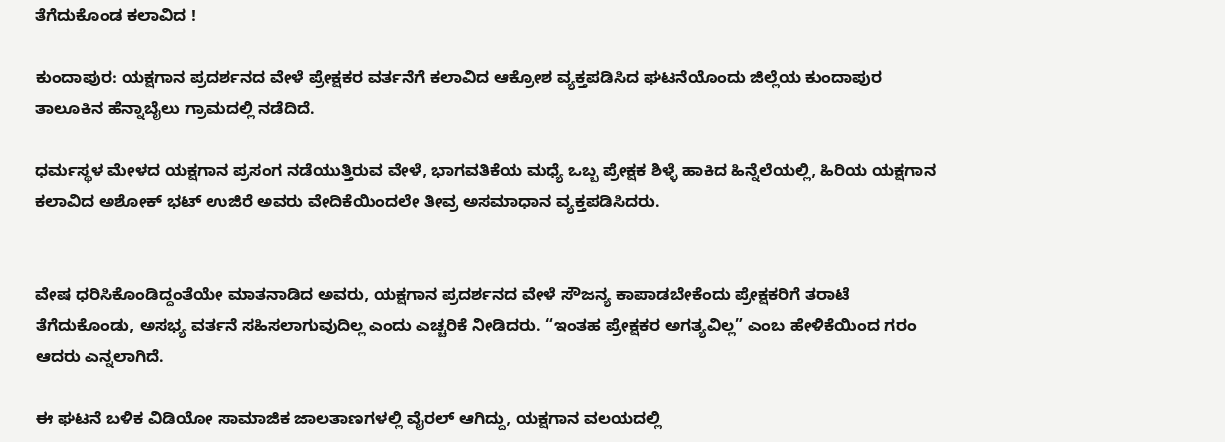ತೆಗೆದುಕೊಂಡ ಕಲಾವಿದ !

ಕುಂದಾಪುರ: ಯಕ್ಷಗಾನ ಪ್ರದರ್ಶನದ ವೇಳೆ ಪ್ರೇಕ್ಷಕರ ವರ್ತನೆಗೆ ಕಲಾವಿದ ಆಕ್ರೋಶ ವ್ಯಕ್ತಪಡಿಸಿದ ಘಟನೆಯೊಂದು ಜಿಲ್ಲೆಯ ಕುಂದಾಪುರ ತಾಲೂಕಿನ ಹೆನ್ನಾಬೈಲು ಗ್ರಾಮದಲ್ಲಿ ನಡೆದಿದೆ.

ಧರ್ಮಸ್ಥಳ ಮೇಳದ ಯಕ್ಷಗಾನ ಪ್ರಸಂಗ ನಡೆಯುತ್ತಿರುವ ವೇಳೆ, ಭಾಗವತಿಕೆಯ ಮಧ್ಯೆ ಒಬ್ಬ ಪ್ರೇಕ್ಷಕ ಶಿಳ್ಳೆ ಹಾಕಿದ ಹಿನ್ನೆಲೆಯಲ್ಲಿ, ಹಿರಿಯ ಯಕ್ಷಗಾನ ಕಲಾವಿದ ಅಶೋಕ್ ಭಟ್ ಉಜಿರೆ ಅವರು ವೇದಿಕೆಯಿಂದಲೇ ತೀವ್ರ ಅಸಮಾಧಾನ ವ್ಯಕ್ತಪಡಿಸಿದರು.


ವೇಷ ಧರಿಸಿಕೊಂಡಿದ್ದಂತೆಯೇ ಮಾತನಾಡಿದ ಅವರು, ಯಕ್ಷಗಾನ ಪ್ರದರ್ಶನದ ವೇಳೆ ಸೌಜನ್ಯ ಕಾಪಾಡಬೇಕೆಂದು ಪ್ರೇಕ್ಷಕರಿಗೆ ತರಾಟೆ ತೆಗೆದುಕೊಂಡು, ಅಸಭ್ಯ ವರ್ತನೆ ಸಹಿಸಲಾಗುವುದಿಲ್ಲ ಎಂದು ಎಚ್ಚರಿಕೆ ನೀಡಿದರು. “ಇಂತಹ ಪ್ರೇಕ್ಷಕರ ಅಗತ್ಯವಿಲ್ಲ” ಎಂಬ ಹೇಳಿಕೆಯಿಂದ ಗರಂ ಆದರು ಎನ್ನಲಾಗಿದೆ.

ಈ ಘಟನೆ ಬಳಿಕ ವಿಡಿಯೋ ಸಾಮಾಜಿಕ ಜಾಲತಾಣಗಳಲ್ಲಿ ವೈರಲ್ ಆಗಿದ್ದು, ಯಕ್ಷಗಾನ ವಲಯದಲ್ಲಿ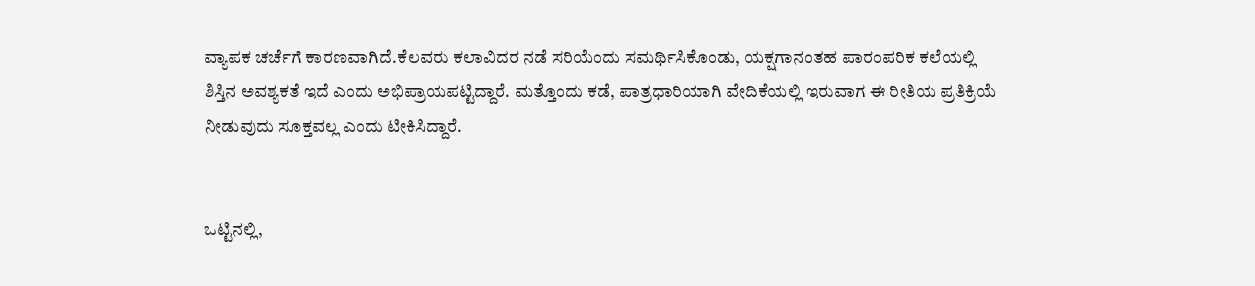ವ್ಯಾಪಕ ಚರ್ಚೆಗೆ ಕಾರಣವಾಗಿದೆ.ಕೆಲವರು ಕಲಾವಿದರ ನಡೆ ಸರಿಯೆಂದು ಸಮರ್ಥಿಸಿಕೊಂಡು, ಯಕ್ಷಗಾನಂತಹ ಪಾರಂಪರಿಕ ಕಲೆಯಲ್ಲಿ ಶಿಸ್ತಿನ ಅವಶ್ಯಕತೆ ಇದೆ ಎಂದು ಅಭಿಪ್ರಾಯಪಟ್ಟಿದ್ದಾರೆ. ಮತ್ತೊಂದು ಕಡೆ, ಪಾತ್ರಧಾರಿಯಾಗಿ ವೇದಿಕೆಯಲ್ಲಿ ಇರುವಾಗ ಈ ರೀತಿಯ ಪ್ರತಿಕ್ರಿಯೆ ನೀಡುವುದು ಸೂಕ್ತವಲ್ಲ ಎಂದು ಟೀಕಿಸಿದ್ದಾರೆ.


ಒಟ್ಟಿನಲ್ಲಿ,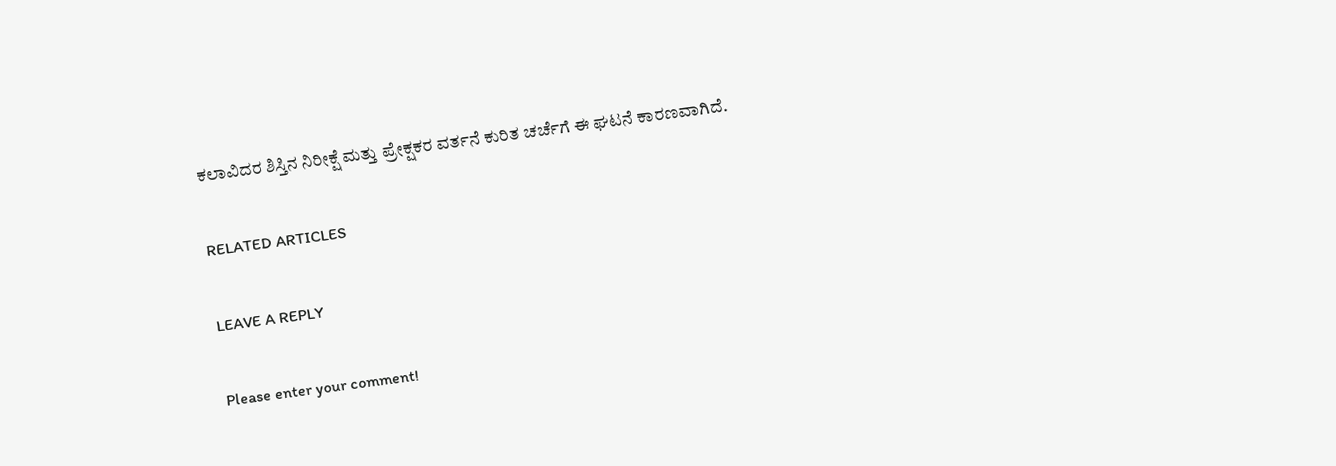ಕಲಾವಿದರ ಶಿಸ್ತಿನ ನಿರೀಕ್ಷೆ ಮತ್ತು ಪ್ರೇಕ್ಷಕರ ವರ್ತನೆ ಕುರಿತ ಚರ್ಚೆಗೆ ಈ ಘಟನೆ ಕಾರಣವಾಗಿದೆ.

RELATED ARTICLES

LEAVE A REPLY

Please enter your comment!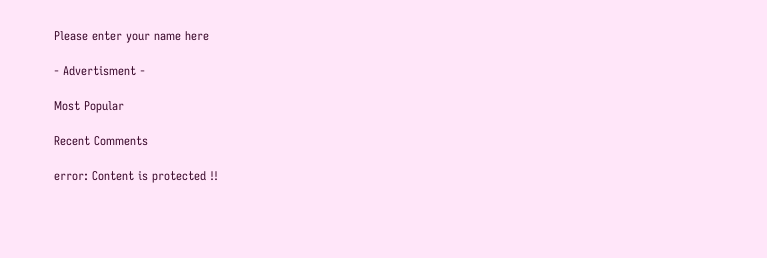Please enter your name here

- Advertisment -

Most Popular

Recent Comments

error: Content is protected !!